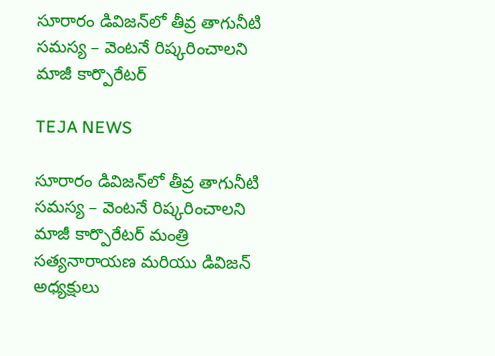సూరారం డివిజన్‌లో తీవ్ర తాగునీటి సమస్య – వెంటనే రిష్కరించాలని మాజీ కార్పొరేటర్

TEJA NEWS

సూరారం డివిజన్‌లో తీవ్ర తాగునీటి సమస్య – వెంటనే రిష్కరించాలని మాజీ కార్పొరేటర్ మంత్రి సత్యనారాయణ మరియు డివిజన్ అధ్యక్షులు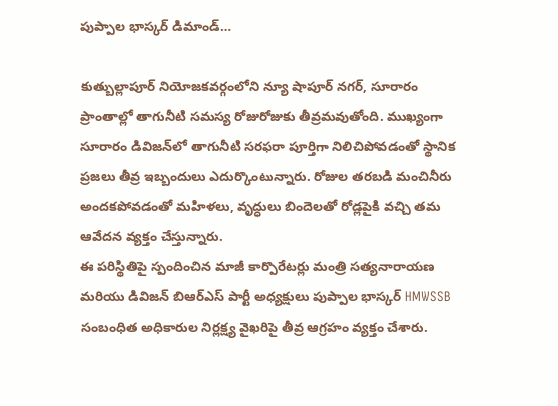పుప్పాల భాస్కర్ డిమాండ్…

కుత్బుల్లాపూర్ నియోజకవర్గంలోని న్యూ షాపూర్ నగర్, సూరారం ప్రాంతాల్లో తాగునీటి సమస్య రోజురోజుకు తీవ్రమవుతోంది. ముఖ్యంగా సూరారం డివిజన్‌లో తాగునీటి సరఫరా పూర్తిగా నిలిచిపోవడంతో స్థానిక ప్రజలు తీవ్ర ఇబ్బందులు ఎదుర్కొంటున్నారు. రోజుల తరబడి మంచినీరు అందకపోవడంతో మహిళలు, వృద్ధులు బిందెలతో రోడ్లపైకి వచ్చి తమ ఆవేదన వ్యక్తం చేస్తున్నారు.
ఈ పరిస్థితిపై స్పందించిన మాజీ కార్పొరేటర్లు మంత్రి సత్యనారాయణ మరియు డివిజన్ బిఆర్ఎస్ పార్టీ అధ్యక్షులు పుప్పాల భాస్కర్ HMWSSB సంబంధిత అధికారుల నిర్లక్ష్య వైఖరిపై తీవ్ర ఆగ్రహం వ్యక్తం చేశారు.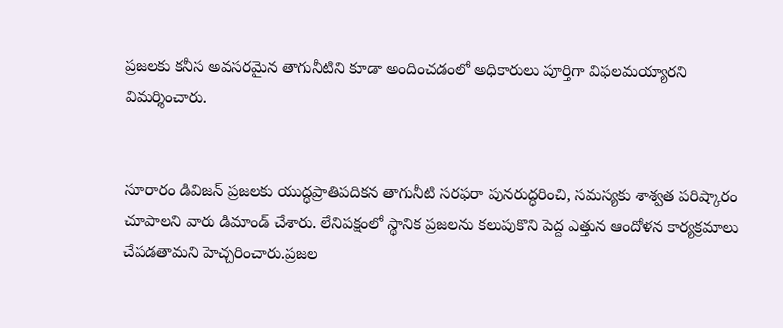ప్రజలకు కనీస అవసరమైన తాగునీటిని కూడా అందించడంలో అధికారులు పూర్తిగా విఫలమయ్యారని విమర్శించారు.


సూరారం డివిజన్ ప్రజలకు యుద్ధప్రాతిపదికన తాగునీటి సరఫరా పునరుద్ధరించి, సమస్యకు శాశ్వత పరిష్కారం చూపాలని వారు డిమాండ్ చేశారు. లేనిపక్షంలో స్థానిక ప్రజలను కలుపుకొని పెద్ద ఎత్తున ఆందోళన కార్యక్రమాలు చేపడతామని హెచ్చరించారు.ప్రజల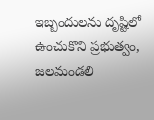ఇబ్బందులను దృష్టిలో ఉంచుకొని ప్రభుత్వం, జలమండలి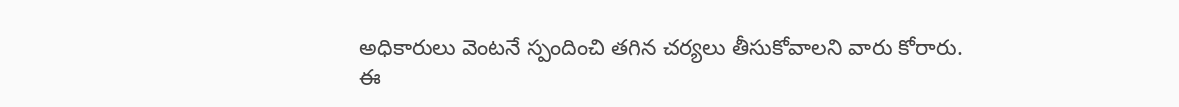అధికారులు వెంటనే స్పందించి తగిన చర్యలు తీసుకోవాలని వారు కోరారు.
ఈ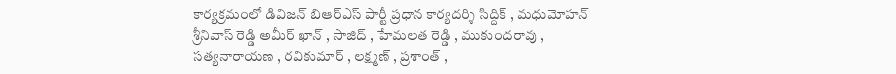కార్యక్రమంలో డివిజన్ బిఆర్ఎస్ పార్టీ ప్రధాన కార్యదర్శి సిద్దిక్ , మధుమోహన్ శ్రీనివాస్ రెడ్డి అమీర్ ఖాన్ , సాజిద్ , హేమలత రెడ్డి , ముకుందరావు , సత్యనారాయణ , రవికుమార్ , లక్ష్మణ్ , ప్రశాంత్ ,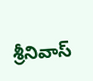శ్రీనివాస్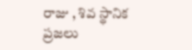రాజు , శివ స్థానిక ప్రజలు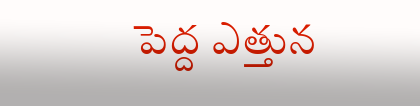పెద్ద ఎత్తున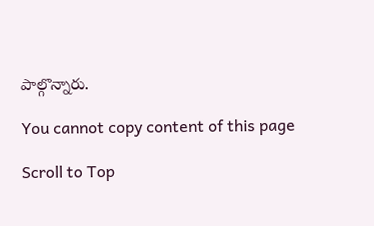పాల్గొన్నారు.

You cannot copy content of this page

Scroll to Top